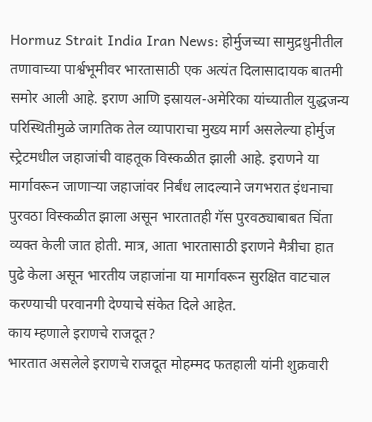Hormuz Strait India Iran News: होर्मुजच्या सामुद्रधुनीतील तणावाच्या पार्श्वभूमीवर भारतासाठी एक अत्यंत दिलासादायक बातमी समोर आली आहे. इराण आणि इस्रायल-अमेरिका यांच्यातील युद्धजन्य परिस्थितीमुळे जागतिक तेल व्यापाराचा मुख्य मार्ग असलेल्या होर्मुज स्ट्रेटमधील जहाजांची वाहतूक विस्कळीत झाली आहे. इराणने या मार्गावरून जाणाऱ्या जहाजांवर निर्बंध लादल्याने जगभरात इंधनाचा पुरवठा विस्कळीत झाला असून भारतातही गॅस पुरवठ्याबाबत चिंता व्यक्त केली जात होती. मात्र, आता भारतासाठी इराणने मैत्रीचा हात पुढे केला असून भारतीय जहाजांना या मार्गावरून सुरक्षित वाटचाल करण्याची परवानगी देण्याचे संकेत दिले आहेत.
काय म्हणाले इराणचे राजदूत?
भारतात असलेले इराणचे राजदूत मोहम्मद फतहाली यांनी शुक्रवारी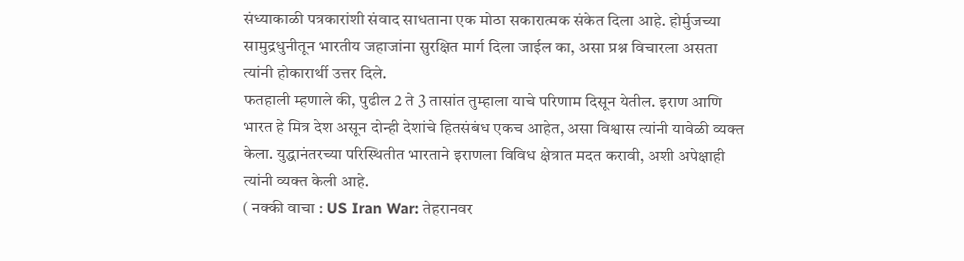संध्याकाळी पत्रकारांशी संवाद साधताना एक मोठा सकारात्मक संकेत दिला आहे. होर्मुजच्या सामुद्रधुनीतून भारतीय जहाजांना सुरक्षित मार्ग दिला जाईल का, असा प्रश्न विचारला असता त्यांनी होकारार्थी उत्तर दिले.
फतहाली म्हणाले की, पुढील 2 ते 3 तासांत तुम्हाला याचे परिणाम दिसून येतील. इराण आणि भारत हे मित्र देश असून दोन्ही देशांचे हितसंबंध एकच आहेत, असा विश्वास त्यांनी यावेळी व्यक्त केला. युद्धानंतरच्या परिस्थितीत भारताने इराणला विविध क्षेत्रात मदत करावी, अशी अपेक्षाही त्यांनी व्यक्त केली आहे.
( नक्की वाचा : US Iran War: तेहरानवर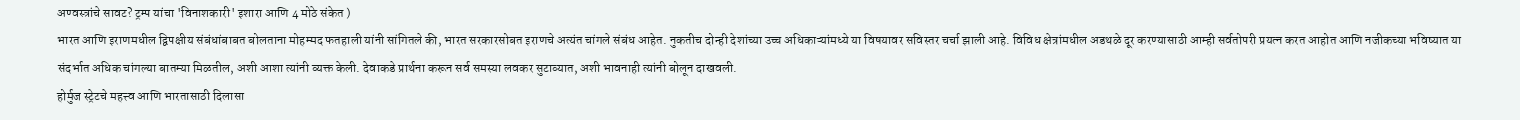अण्वस्त्रांचे सावट? ट्रम्प यांचा 'विनाशकारी' इशारा आणि 4 मोठे संकेत )
भारत आणि इराणमधील द्विपक्षीय संबंधांबाबत बोलताना मोहम्मद फतहाली यांनी सांगितले की, भारत सरकारसोबत इराणचे अत्यंत चांगले संबंध आहेत. नुकतीच दोन्ही देशांच्या उच्च अधिकाऱ्यांमध्ये या विषयावर सविस्तर चर्चा झाली आहे. विविध क्षेत्रांमधील अडथळे दूर करण्यासाठी आम्ही सर्वतोपरी प्रयत्न करत आहोत आणि नजीकच्या भविष्यात या संदर्भात अधिक चांगल्या बातम्या मिळतील, अशी आशा त्यांनी व्यक्त केली. देवाकडे प्रार्थना करून सर्व समस्या लवकर सुटाव्यात, अशी भावनाही त्यांनी बोलून दाखवली.
होर्मुज स्ट्रेटचे महत्त्व आणि भारतासाठी दिलासा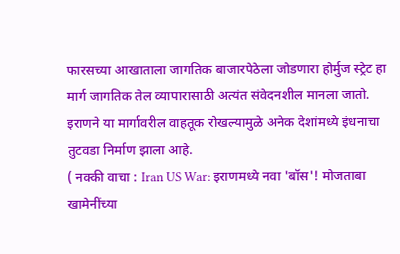फारसच्या आखाताला जागतिक बाजारपेठेला जोडणारा होर्मुज स्ट्रेट हा मार्ग जागतिक तेल व्यापारासाठी अत्यंत संवेदनशील मानला जातो. इराणने या मार्गावरील वाहतूक रोखल्यामुळे अनेक देशांमध्ये इंधनाचा तुटवडा निर्माण झाला आहे.
( नक्की वाचा : Iran US War: इराणमध्ये नवा 'बॉस'! मोजताबा खामेनींच्या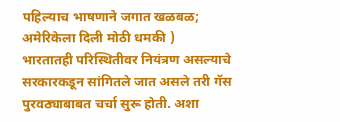पहिल्याच भाषणाने जगात खळबळ; अमेरिकेला दिली मोठी धमकी )
भारतातही परिस्थितीवर नियंत्रण असल्याचे सरकारकडून सांगितले जात असले तरी गॅस पुरवठ्याबाबत चर्चा सुरू होती. अशा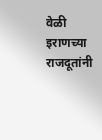वेळी इराणच्या राजदूतांनी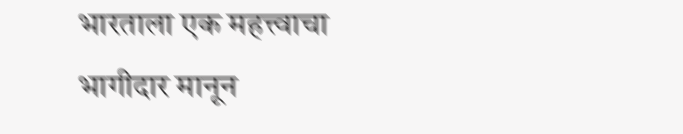भारताला एक महत्त्वाचा भागीदार मानून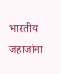भारतीय जहाजांना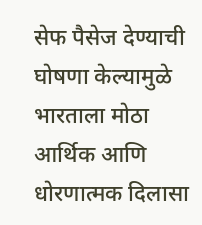सेफ पैसेज देण्याची घोषणा केल्यामुळे भारताला मोठा आर्थिक आणि धोरणात्मक दिलासा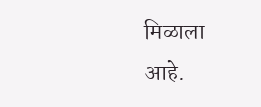मिळाला आहे.